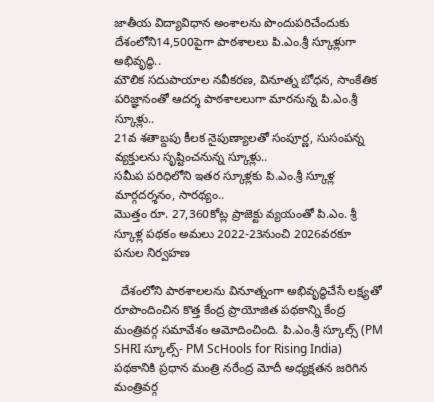జాతీయ విద్యావిధాన అంశాలను పొందుపరిచేందుకు దేశంలోని14,500పైగా పాఠశాలలు పి.ఎం.శ్రీ స్కూళ్లుగా అభివృద్ధి..
మౌలిక సదుపాయాల నవీకరణ, వినూత్న బోధన, సాంకేతిక పరిజ్ఞానంతో ఆదర్శ పాఠశాలలుగా మారనున్న పి.ఎం.శ్రీ స్కూళ్లు..
21వ శతాబ్దపు కీలక నైపుణ్యాలతో సంపూర్ణ, సుసంపన్న వ్యక్తులను సృష్టించనున్న స్కూళ్లు..
సమీప పరిధిలోని ఇతర స్కూళ్లకు పి.ఎం.శ్రీ స్కూళ్ల మార్గదర్శనం, సారథ్యం..
మొత్తం రూ. 27,360కోట్ల ప్రాజెక్టు వ్యయంతో పి.ఎం. శ్రీ స్కూళ్ల పథకం అమలు 2022-23నుంచి 2026వరకూ పనుల నిర్వహణ

  దేశంలోని పాఠశాలలను వినూత్నంగా అభివృద్ధిచేసే లక్ష్యతో రూపొందించిన కొత్త కేంద్ర ప్రాయోజిత పథకాన్ని కేంద్ర మంత్రివర్గ సమావేశం ఆమోదించింది. పి.ఎం.శ్రీ స్కూల్స్ (PM SHRI స్కూల్స్- PM ScHools for Rising India) పథకానికి ప్రధాన మంత్రి నరేంద్ర మోదీ అధ్యక్షతన జరిగిన మంత్రివర్గ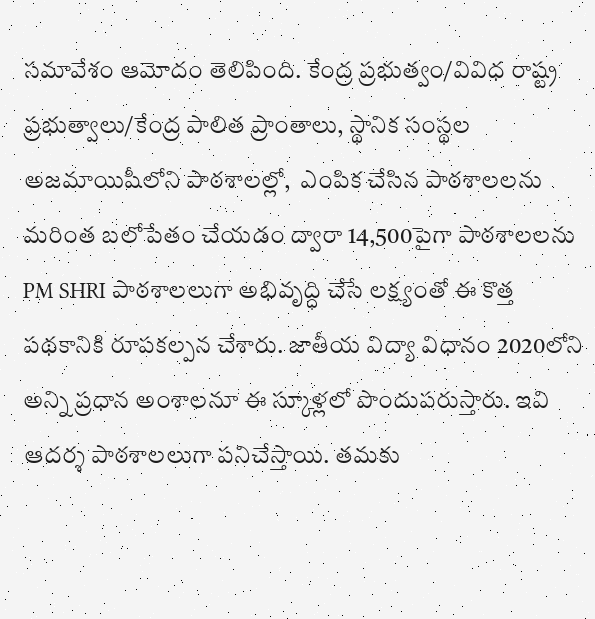సమావేశం ఆమోదం తెలిపింది. కేంద్ర ప్రభుత్వం/వివిధ రాష్ట్ర ప్రభుత్వాలు/కేంద్ర పాలిత ప్రాంతాలు, స్థానిక సంస్థల అజమాయిషీలోని పాఠశాలల్లో,  ఎంపిక చేసిన పాఠశాలలను మరింత బలోపేతం చేయడం ద్వారా 14,500పైగా పాఠశాలలను PM SHRI పాఠశాలలుగా అభివృద్ధి చేసే లక్ష్యంతో ఈ కొత్త పథకానికి రూపకల్పన చేశారు. జాతీయ విద్యా విధానం 2020లోని అన్ని ప్రధాన అంశాలనూ ఈ స్కూళ్లలో పొందుపరుస్తారు. ఇవి ఆదర్శ పాఠశాలలుగా పనిచేస్తాయి. తమకు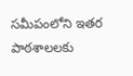సమీపంలోని ఇతర పాఠశాలలకు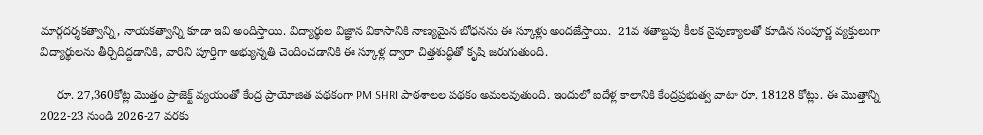మార్గదర్శకత్వాన్ని, నాయకత్వాన్ని కూడా ఇవి అందిస్తాయి. విద్యార్థుల విజ్ఞాన వికాసానికి నాణ్యమైన బోధనను ఈ స్కూళ్లు అందజేస్తాయి.  21వ శతాబ్దపు కీలక నైపుణ్యాలతో కూడిన సంపూర్ణ వ్యక్తులుగా విద్యార్థులను తీర్చిదిద్దడానికి, వారిని పూర్తిగా అభ్యున్నతి చెందించడానికి ఈ స్కూళ్ల ద్వారా చిత్తశుద్ధితో కృషి జరుగుతుంది.

     రూ. 27,360కోట్ల మొత్తం ప్రాజెక్ట్ వ్యయంతో కేంద్ర ప్రాయోజిత పథకంగా PM SHRI పాఠశాలల పథకం అమలవుతుంది. ఇందులో ఐదేళ్ల కాలానికి కేంద్రప్రభుత్వ వాటా రూ. 18128 కోట్లు. ఈ మొత్తాన్ని  2022-23 నుండి 2026-27 వరకు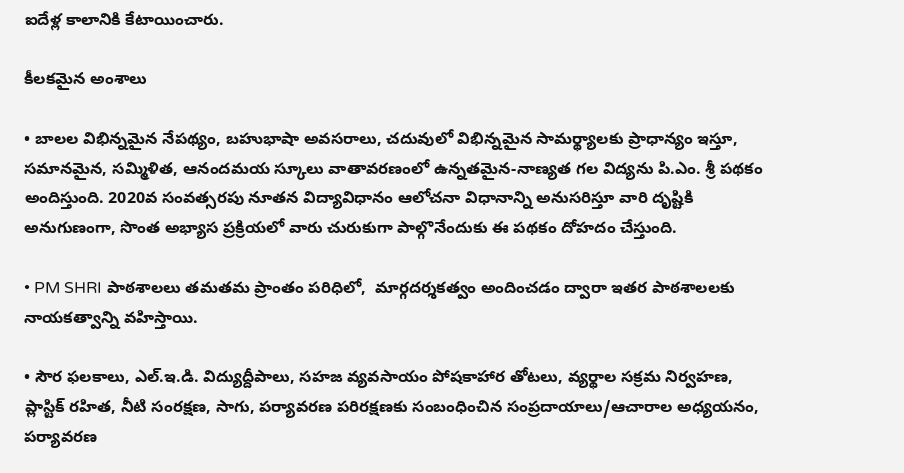ఐదేళ్ల కాలానికి కేటాయించారు.

కీలకమైన అంశాలు

• బాలల విభిన్నమైన నేపథ్యం, బహుభాషా అవసరాలు, చదువులో విభిన్నమైన సామర్థ్యాలకు ప్రాధాన్యం ఇస్తూ,  సమానమైన, సమ్మిళిత, ఆనందమయ స్కూలు వాతావరణంలో ఉన్నతమైన-నాణ్యత గల విద్యను పి.ఎం. శ్రీ పథకం అందిస్తుంది. 2020వ సంవత్సరపు నూతన విద్యావిధానం ఆలోచనా విధానాన్ని అనుసరిస్తూ వారి దృష్టికి అనుగుణంగా, సొంత అభ్యాస ప్రక్రియలో వారు చురుకుగా పాల్గొనేందుకు ఈ పథకం దోహదం చేస్తుంది.

• PM SHRI పాఠశాలలు తమతమ ప్రాంతం పరిధిలో,  మార్గదర్శకత్వం అందించడం ద్వారా ఇతర పాఠశాలలకు నాయకత్వాన్ని వహిస్తాయి.

• సౌర ఫలకాలు, ఎల్.ఇ.డి. విద్యుద్దీపాలు, సహజ వ్యవసాయం పోషకాహార తోటలు, వ్యర్థాల సక్రమ నిర్వహణ, ప్లాస్టిక్ రహిత, నీటి సంరక్షణ, సాగు, పర్యావరణ పరిరక్షణకు సంబంధించిన సంప్రదాయాలు/ఆచారాల అధ్యయనం,  పర్యావరణ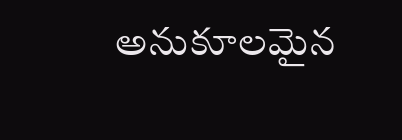అనుకూలమైన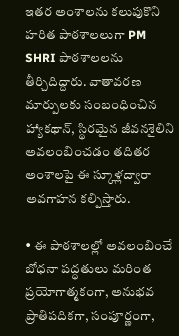ఇతర అంశాలను కలుపుకొని హరిత పాఠశాలలుగా PM SHRI పాఠశాలలను తీర్చిదిద్దారు. వాతావరణ మార్పులకు సంబంధించిన హ్యాకథాన్, స్థిరమైన జీవనశైలిని అవలంబించడం తదితర అంశాలపై ఈ స్కూళ్లద్వారా అవగాహన కల్పిస్తారు.

• ఈ పాఠశాలల్లో అవలంబించే బోధనా పద్ధతులు మరింత ప్రయోగాత్మకంగా, అనుభవ ప్రాతిపదికగా, సంపూర్ణంగా,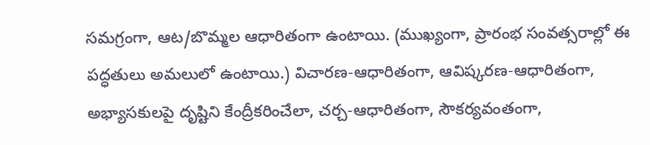సమగ్రంగా, ఆట/బొమ్మల ఆధారితంగా ఉంటాయి. (ముఖ్యంగా, ప్రారంభ సంవత్సరాల్లో ఈ పద్ధతులు అమలులో ఉంటాయి.) విచారణ-ఆధారితంగా, ఆవిష్కరణ-ఆధారితంగా, అభ్యాసకులపై దృష్టిని కేంద్రీకరించేలా, చర్చ-ఆధారితంగా, సౌకర్యవంతంగా,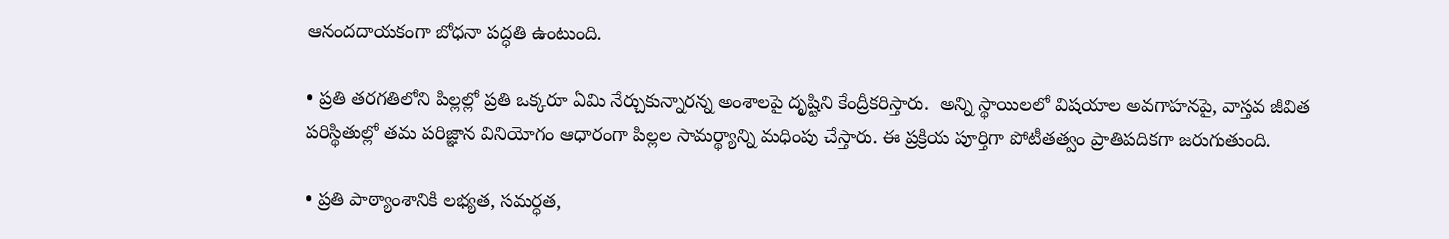ఆనందదాయకంగా బోధనా పద్ధతి ఉంటుంది.

• ప్రతి తరగతిలోని పిల్లల్లో ప్రతి ఒక్కరూ ఏమి నేర్చుకున్నారన్న అంశాలపై దృష్టిని కేంద్రీకరిస్తారు.  అన్ని స్థాయిలలో విషయాల అవగాహనపై, వాస్తవ జీవిత పరిస్థితుల్లో తమ పరిజ్ఞాన వినియోగం ఆధారంగా పిల్లల సామర్థ్యాన్ని మధింపు చేస్తారు. ఈ ప్రక్రియ పూర్తిగా పోటీతత్వం ప్రాతిపదికగా జరుగుతుంది.

• ప్రతి పాఠ్యాంశానికి లభ్యత, సమర్ధత,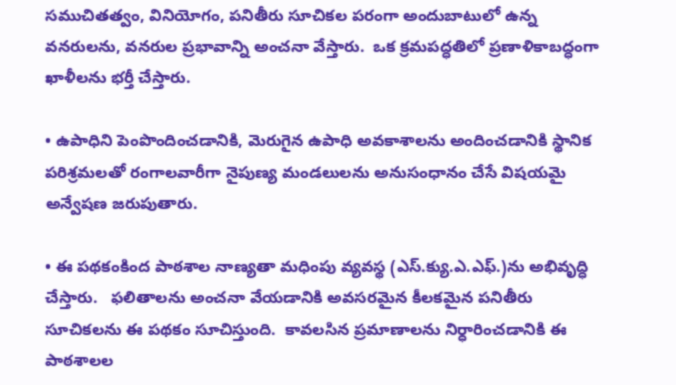సముచితత్వం, వినియోగం, పనితీరు సూచికల పరంగా అందుబాటులో ఉన్న వనరులను, వనరుల ప్రభావాన్ని అంచనా వేస్తారు.  ఒక క్రమపద్ధతిలో ప్రణాళికాబద్ధంగా ఖాళీలను భర్తీ చేస్తారు.

• ఉపాధిని పెంపొందించడానికి, మెరుగైన ఉపాధి అవకాశాలను అందించడానికి స్థానిక పరిశ్రమలతో రంగాలవారీగా నైపుణ్య మండలులను అనుసంధానం చేసే విషయమై అన్వేషణ జరుపుతారు.

• ఈ పథకంకింద పాఠశాల నాణ్యతా మధింపు వ్యవస్థ (ఎస్.క్యు.ఎ.ఎఫ్.)ను అభివృద్ధి చేస్తారు.   ఫలితాలను అంచనా వేయడానికి అవసరమైన కీలకమైన పనితీరు సూచికలను ఈ పథకం సూచిస్తుంది.  కావలసిన ప్రమాణాలను నిర్ధారించడానికి ఈ పాఠశాలల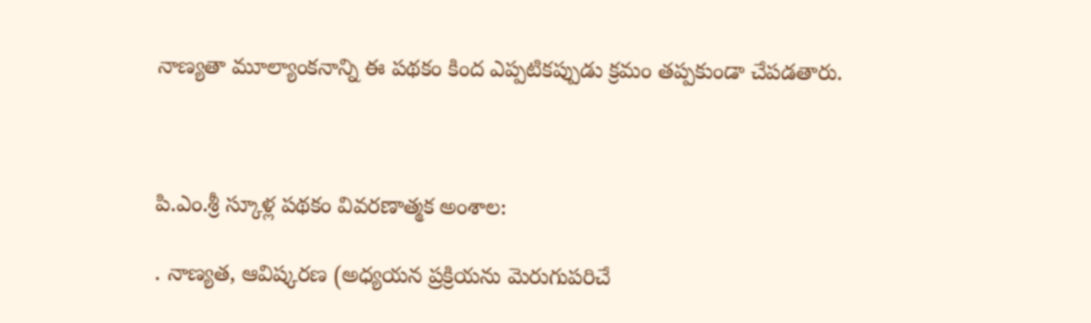నాణ్యతా మూల్యాంకనాన్ని ఈ పథకం కింద ఎప్పటికప్పుడు క్రమం తప్పకుండా చేపడతారు.



పి.ఎం.శ్రీ స్కూళ్ల పథకం వివరణాత్మక అంశాల:

. నాణ్యత, ఆవిష్కరణ (అధ్యయన ప్రక్రియను మెరుగుపరిచే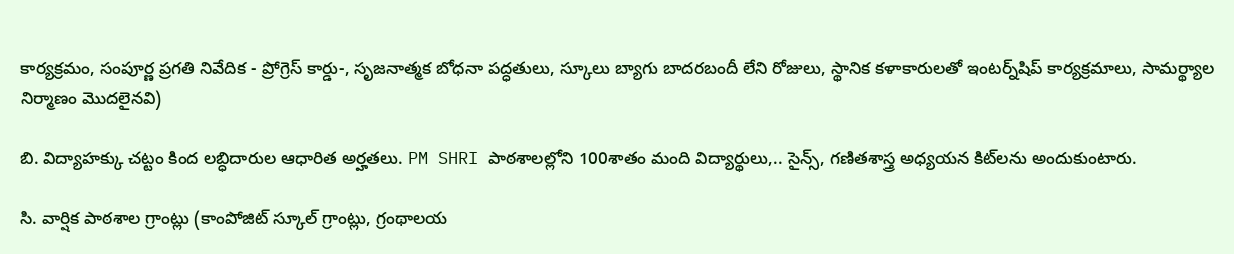కార్యక్రమం, సంపూర్ణ ప్రగతి నివేదిక - ప్రోగ్రెస్ కార్డు-, సృజనాత్మక బోధనా పద్ధతులు, స్కూలు బ్యాగు బాదరబందీ లేని రోజులు, స్థానిక కళాకారులతో ఇంటర్న్‌షిప్‌ కార్యక్రమాలు, సామర్థ్యాల నిర్మాణం మొదలైనవి)

బి. విద్యాహక్కు చట్టం కింద లబ్ధిదారుల ఆధారిత అర్హతలు. PM SHRI పాఠశాలల్లోని 100శాతం మంది విద్యార్థులు,.. సైన్స్, గణితశాస్త్ర అధ్యయన కిట్‌లను అందుకుంటారు.

సి. వార్షిక పాఠశాల గ్రాంట్లు (కాంపోజిట్ స్కూల్ గ్రాంట్లు, గ్రంథాలయ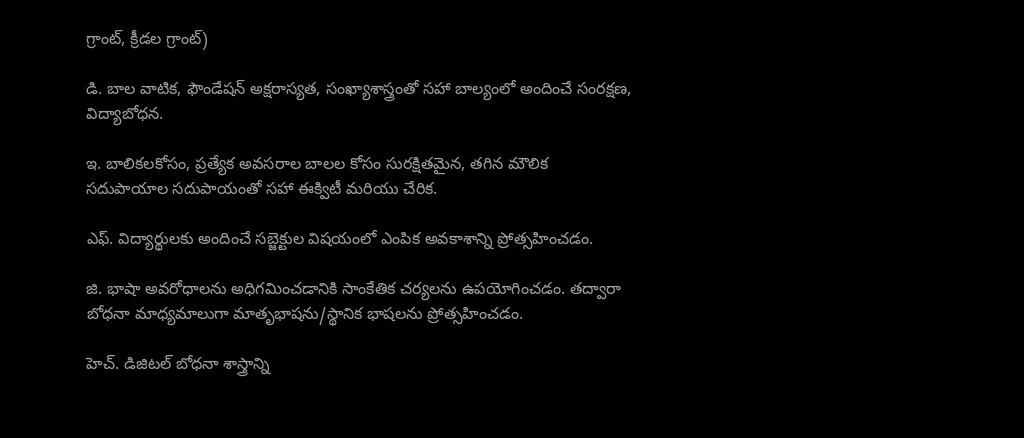గ్రాంట్, క్రీడల గ్రాంట్)

డి. బాల వాటిక, ఫౌండేషన్ అక్షరాస్యత, సంఖ్యాశాస్త్రంతో సహా బాల్యంలో అందించే సంరక్షణ, విద్యాబోధన.

ఇ. బాలికలకోసం, ప్రత్యేక అవసరాల బాలల కోసం సురక్షితమైన, తగిన మౌలిక సదుపాయాల సదుపాయంతో సహా ఈక్విటీ మరియు చేరిక.

ఎఫ్. విద్యార్థులకు అందించే సబ్జెక్టుల విషయంలో ఎంపిక అవకాశాన్ని ప్రోత్సహించడం.

జి. భాషా అవరోధాలను అధిగమించడానికి సాంకేతిక చర్యలను ఉపయోగించడం. తద్వారా బోధనా మాధ్యమాలుగా మాతృభాషను/స్థానిక భాషలను ప్రోత్సహించడం.

హెచ్. డిజిటల్ బోధనా శాస్త్రాన్ని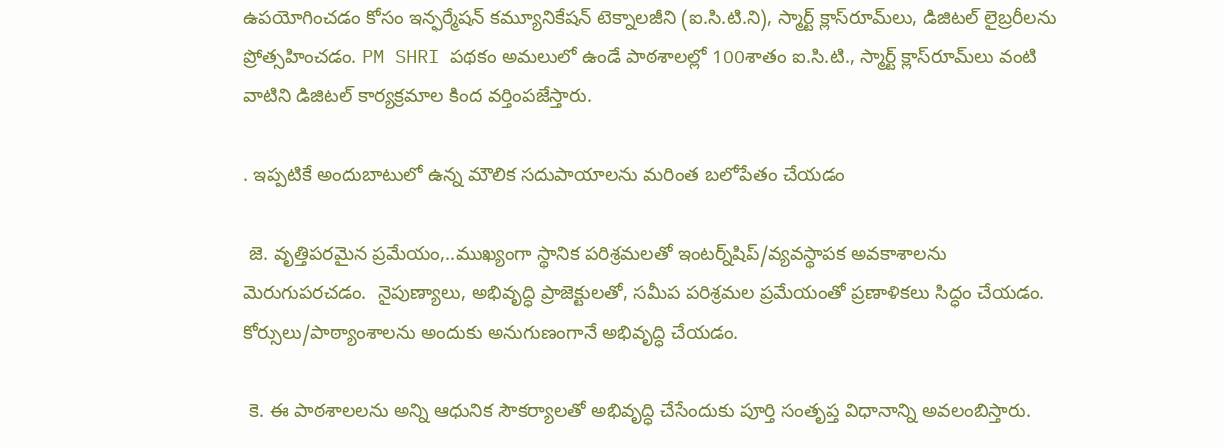ఉపయోగించడం కోసం ఇన్ఫర్మేషన్ కమ్యూనికేషన్ టెక్నాలజీని (ఐ.సి.టి.ని), స్మార్ట్ క్లాస్‌రూమ్‌లు, డిజిటల్ లైబ్రరీలను ప్రోత్సహించడం. PM SHRI పథకం అమలులో ఉండే పాఠశాలల్లో 100శాతం ఐ.సి.టి., స్మార్ట్ క్లాస్‌రూమ్‌లు వంటి వాటిని డిజిటల్ కార్యక్రమాల కింద వర్తింపజేస్తారు.

. ఇప్పటికే అందుబాటులో ఉన్న మౌలిక సదుపాయాలను మరింత బలోపేతం చేయడం

 జె. వృత్తిపరమైన ప్రమేయం,..ముఖ్యంగా స్థానిక పరిశ్రమలతో ఇంటర్న్‌షిప్/వ్యవస్థాపక అవకాశాలను మెరుగుపరచడం.  నైపుణ్యాలు, అభివృద్ధి ప్రాజెక్టులతో, సమీప పరిశ్రమల ప్రమేయంతో ప్రణాళికలు సిద్ధం చేయడం. కోర్సులు/పాఠ్యాంశాలను అందుకు అనుగుణంగానే అభివృద్ధి చేయడం.

 కె. ఈ పాఠశాలలను అన్ని ఆధునిక సౌకర్యాలతో అభివృద్ధి చేసేందుకు పూర్తి సంతృప్త విధానాన్ని అవలంబిస్తారు.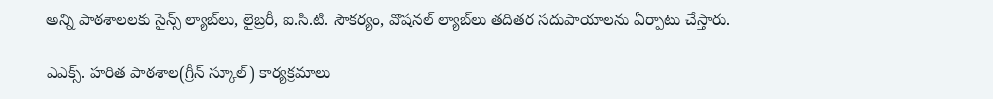అన్ని పాఠశాలలకు సైన్స్ ల్యాబ్‌లు, లైబ్రరీ, ఐ.సి.టి. సౌకర్యం, వొషనల్ ల్యాబ్‌లు తదితర సదుపాయాలను ఏర్పాటు చేస్తారు.

ఎఎక్స్. హరిత పాఠశాల(గ్రీన్ స్కూల్) కార్యక్రమాలు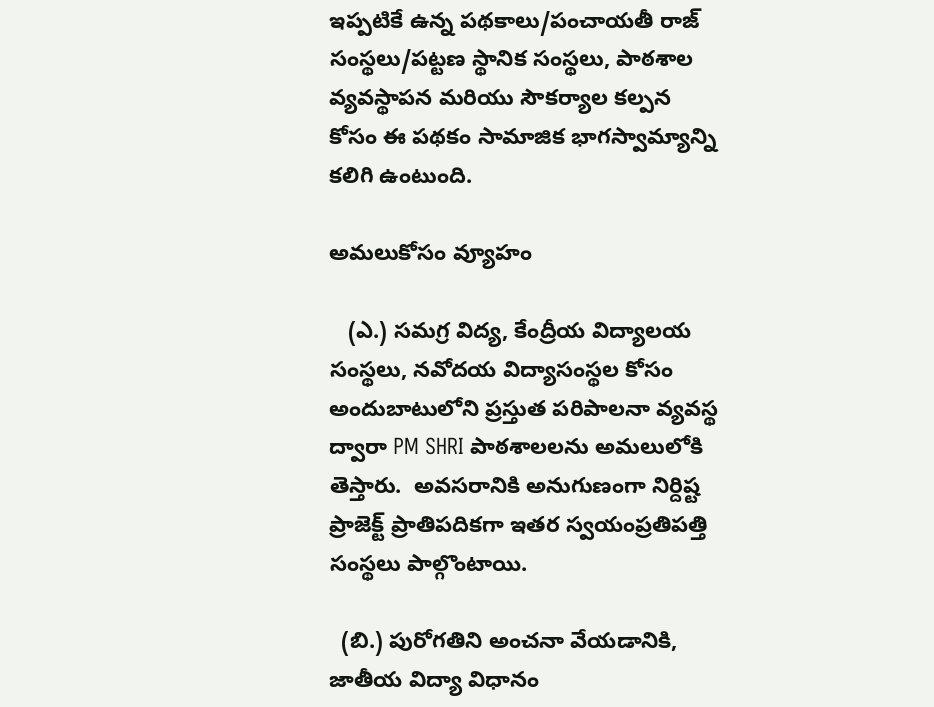ఇప్పటికే ఉన్న పథకాలు/పంచాయతీ రాజ్ సంస్థలు/పట్టణ స్థానిక సంస్థలు, పాఠశాల వ్యవస్థాపన మరియు సౌకర్యాల కల్పన కోసం ఈ పథకం సామాజిక భాగస్వామ్యాన్ని కలిగి ఉంటుంది.

అమలుకోసం వ్యూహం

   (ఎ.) సమగ్ర విద్య, కేంద్రీయ విద్యాలయ సంస్థలు, నవోదయ విద్యాసంస్థల కోసం అందుబాటులోని ప్రస్తుత పరిపాలనా వ్యవస్థ ద్వారా PM SHRI పాఠశాలలను అమలులోకి తెస్తారు.  అవసరానికి అనుగుణంగా నిర్దిష్ట ప్రాజెక్ట్ ప్రాతిపదికగా ఇతర స్వయంప్రతిపత్తి సంస్థలు పాల్గొంటాయి.

  (బి.) పురోగతిని అంచనా వేయడానికి, జాతీయ విద్యా విధానం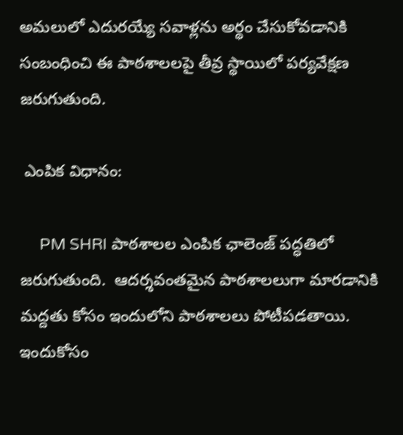అమలులో ఎదురయ్యే సవాళ్లను అర్థం చేసుకోవడానికి సంబంధించి ఈ పాఠశాలలపై తీవ్ర స్థాయిలో పర్యవేక్షణ జరుగుతుంది.

 ఎంపిక విధానం:

     PM SHRI పాఠశాలల ఎంపిక ఛాలెంజ్ పద్ధతిలో జరుగుతుంది.  ఆదర్శవంతమైన పాఠశాలలుగా మారడానికి మద్దతు కోసం ఇందులోని పాఠశాలలు పోటీపడతాయి. ఇందుకోసం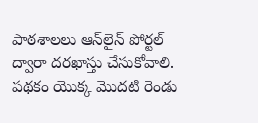పాఠశాలలు ఆన్‌లైన్ పోర్టల్‌ ద్వారా దరఖాస్తు చేసుకోవాలి. పథకం యొక్క మొదటి రెండు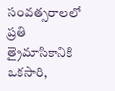సంవత్సరాలలో ప్రతి త్రైమాసికానికి ఒకసారి,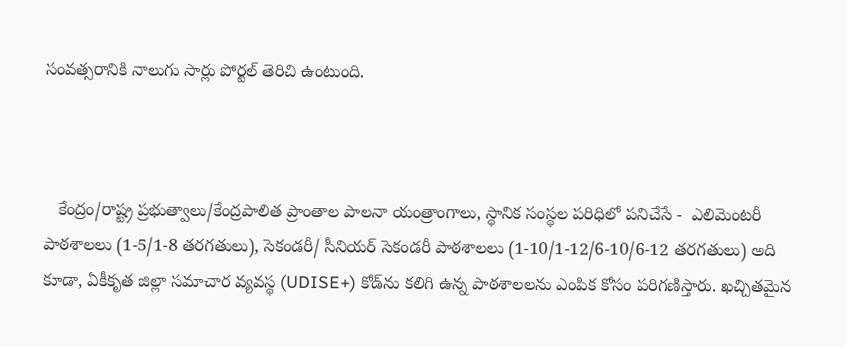సంవత్సరానికి నాలుగు సార్లు పోర్టల్ తెరిచి ఉంటుంది.



   కేంద్రం/రాష్ట్ర ప్రభుత్వాలు/కేంద్రపాలిత ప్రాంతాల పాలనా యంత్రాంగాలు, స్థానిక సంస్థల పరిధిలో పనిచేసే -  ఎలిమెంటరీ పాఠశాలలు (1-5/1-8 తరగతులు), సెకండరీ/ సీనియర్ సెకండరీ పాఠశాలలు (1-10/1-12/6-10/6-12 తరగతులు) అది కూడా, ఏకీకృత జిల్లా సమాచార వ్యవస్థ (UDISE+) కోడ్‌ను కలిగి ఉన్న పాఠశాలలను ఎంపిక కోసం పరిగణిస్తారు. ఖచ్చితమైన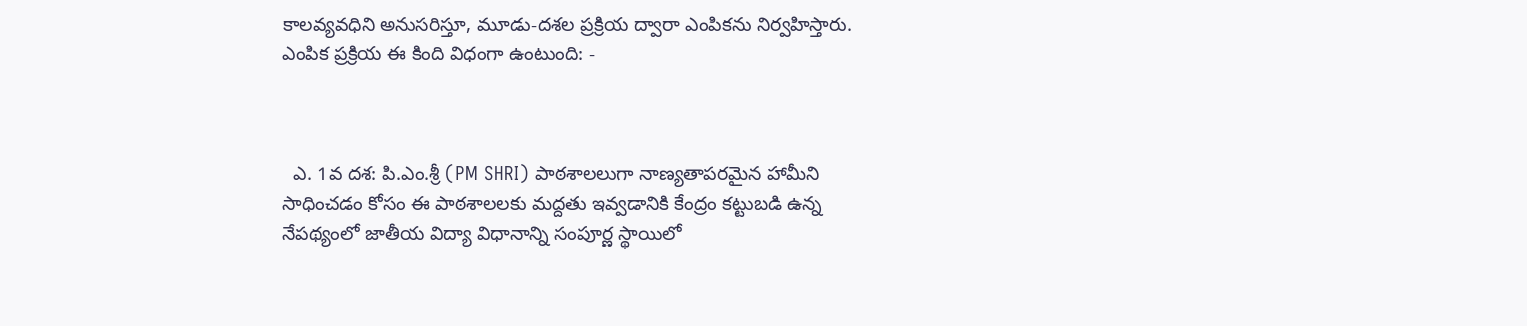కాలవ్యవధిని అనుసరిస్తూ, మూడు-దశల ప్రక్రియ ద్వారా ఎంపికను నిర్వహిస్తారు. ఎంపిక ప్రక్రియ ఈ కింది విధంగా ఉంటుంది: -



  ఎ. 1వ దశ: పి.ఎం.శ్రీ (PM SHRI) పాఠశాలలుగా నాణ్యతాపరమైన హామీని సాధించడం కోసం ఈ పాఠశాలలకు మద్దతు ఇవ్వడానికి కేంద్రం కట్టుబడి ఉన్న నేపథ్యంలో జాతీయ విద్యా విధానాన్ని సంపూర్ణ స్థాయిలో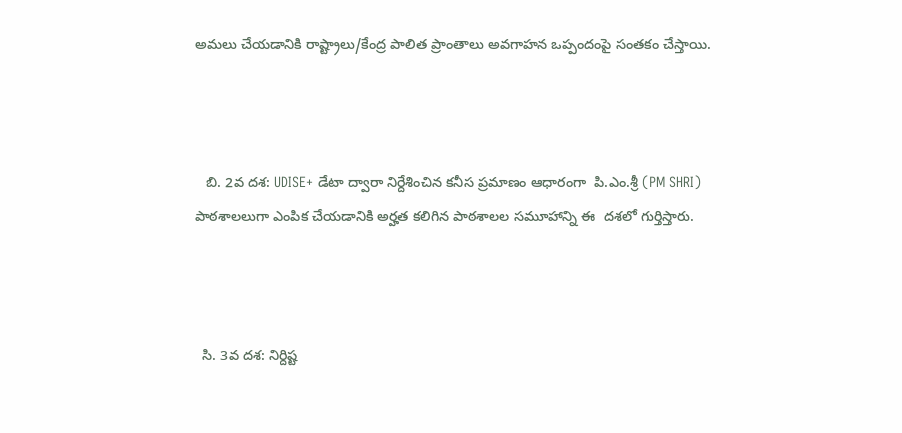అమలు చేయడానికి రాష్ట్రాలు/కేంద్ర పాలిత ప్రాంతాలు అవగాహన ఒప్పందంపై సంతకం చేస్తాయి.



   బి. 2వ దశ: UDISE+ డేటా ద్వారా నిర్దేశించిన కనీస ప్రమాణం ఆధారంగా  పి.ఎం.శ్రీ (PM SHRI) పాఠశాలలుగా ఎంపిక చేయడానికి అర్హత కలిగిన పాఠశాలల సమూహాన్ని ఈ  దశలో గుర్తిస్తారు.



  సి. 3వ దశ: నిర్దిష్ట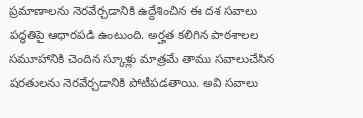ప్రమాణాలను నెరవేర్చడానికి ఉద్దేశించిన ఈ దశ సవాలు పద్ధతిపై ఆధారపడి ఉంటుంది. అర్హత కలిగిన పాఠశాలల సమూహానికి చెందిన స్కూళ్లు మాత్రమే తాము సవాలుచేసిన షరతులను నెరవేర్చడానికి పోటీపడతాయి. అవి సవాలు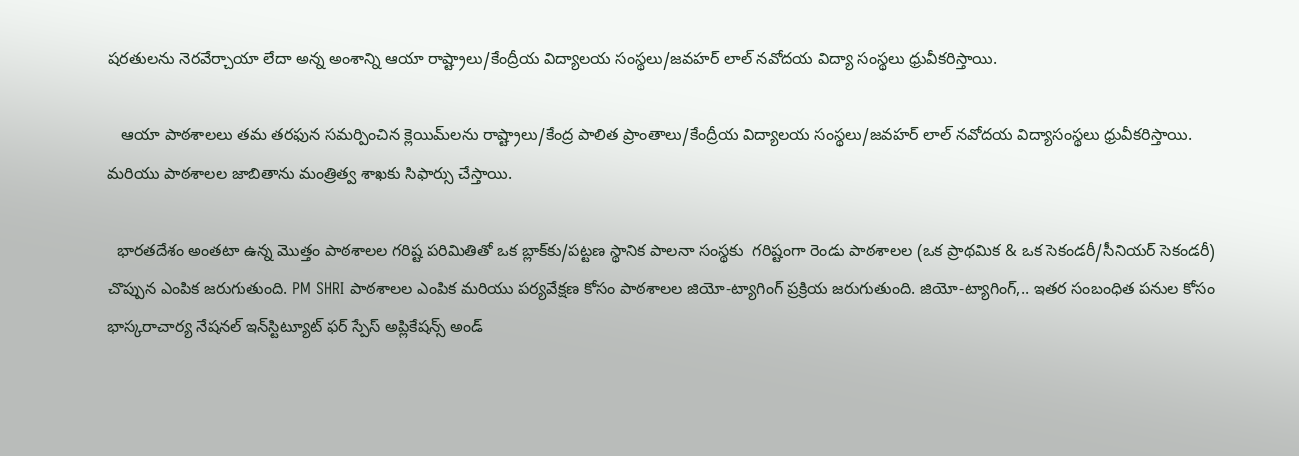షరతులను నెరవేర్చాయా లేదా అన్న అంశాన్ని ఆయా రాష్ట్రాలు/కేంద్రీయ విద్యాలయ సంస్థలు/జవహర్ లాల్ నవోదయ విద్యా సంస్థలు ధ్రువీకరిస్తాయి.

   ఆయా పాఠశాలలు తమ తరఫున సమర్పించిన క్లెయిమ్‌లను రాష్ట్రాలు/కేంద్ర పాలిత ప్రాంతాలు/కేంద్రీయ విద్యాలయ సంస్థలు/జవహర్ లాల్ నవోదయ విద్యాసంస్థలు ధ్రువీకరిస్తాయి.  మరియు పాఠశాలల జాబితాను మంత్రిత్వ శాఖకు సిఫార్సు చేస్తాయి.

  భారతదేశం అంతటా ఉన్న మొత్తం పాఠశాలల గరిష్ట పరిమితితో ఒక బ్లాక్‌కు/పట్టణ స్థానిక పాలనా సంస్థకు  గరిష్టంగా రెండు పాఠశాలల (ఒక ప్రాథమిక & ఒక సెకండరీ/సీనియర్ సెకండరీ) చొప్పున ఎంపిక జరుగుతుంది. PM SHRI పాఠశాలల ఎంపిక మరియు పర్యవేక్షణ కోసం పాఠశాలల జియో-ట్యాగింగ్ ప్రక్రియ జరుగుతుంది. జియో-ట్యాగింగ్,.. ఇతర సంబంధిత పనుల కోసం భాస్కరాచార్య నేషనల్ ఇన్‌స్టిట్యూట్ ఫర్ స్పేస్ అప్లికేషన్స్ అండ్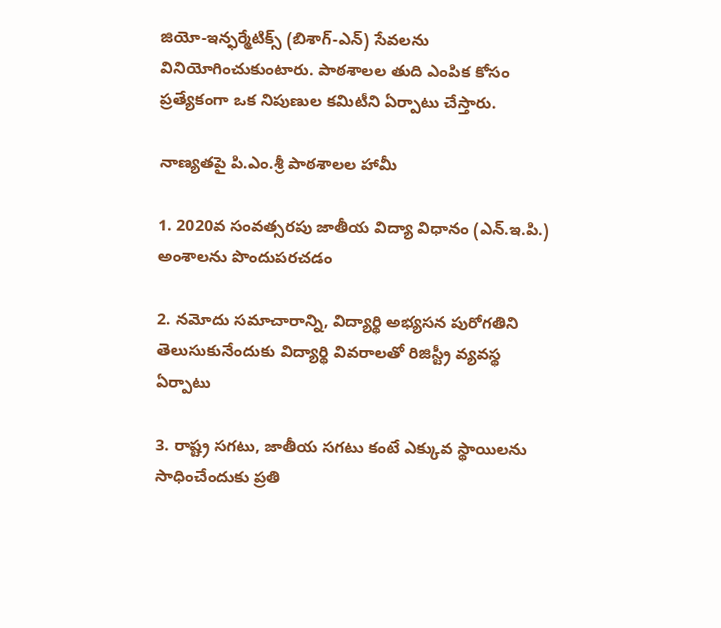జియో-ఇన్ఫర్మేటిక్స్ (బిశాగ్-ఎన్) సేవలను వినియోగించుకుంటారు. పాఠశాలల తుది ఎంపిక కోసం ప్రత్యేకంగా ఒక నిపుణుల కమిటీని ఏర్పాటు చేస్తారు.

నాణ్యతపై పి.ఎం.శ్రీ పాఠశాలల హామీ

1. 2020వ సంవత్సరపు జాతీయ విద్యా విధానం (ఎన్.ఇ.పి.) అంశాలను పొందుపరచడం

2. నమోదు సమాచారాన్ని, విద్యార్థి అభ్యసన పురోగతిని తెలుసుకునేందుకు విద్యార్థి వివరాలతో రిజిస్ట్రీ వ్యవస్థ ఏర్పాటు

3. రాష్ట్ర సగటు, జాతీయ సగటు కంటే ఎక్కువ స్థాయిలను సాధించేందుకు ప్రతి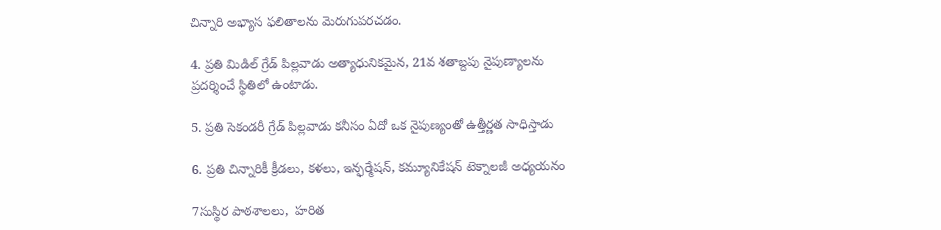చిన్నారి అభ్యాస ఫలితాలను మెరుగుపరచడం.

4. ప్రతి మిడిల్ గ్రేడ్ పిల్లవాడు అత్యాధునికమైన, 21వ శతాబ్దపు నైపుణ్యాలను ప్రదర్శించే స్థితిలో ఉంటాడు.

5. ప్రతి సెకండరీ గ్రేడ్ పిల్లవాడు కనీసం ఏదో ఒక నైపుణ్యంతో ఉత్తీర్ణత సాధిస్తాడు

6. ప్రతి చిన్నారికీ క్రీడలు, కళలు, ఇన్ఫర్మేషన్, కమ్యూనికేషన్ టెక్నాలజీ అధ్యయనం

7సుస్థిర పాఠశాలలు,  హరిత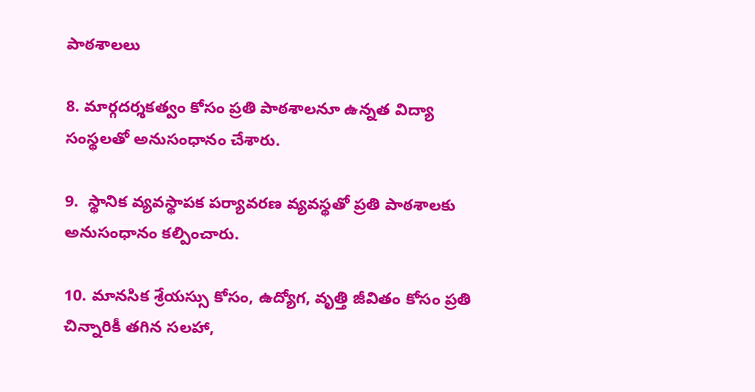పాఠశాలలు

8. మార్గదర్శకత్వం కోసం ప్రతి పాఠశాలనూ ఉన్నత విద్యా సంస్థలతో అనుసంధానం చేశారు.

9.  స్థానిక వ్యవస్థాపక పర్యావరణ వ్యవస్థతో ప్రతి పాఠశాలకు అనుసంధానం కల్పించారు.

10. మానసిక శ్రేయస్సు కోసం, ఉద్యోగ, వృత్తి జీవితం కోసం ప్రతి చిన్నారికీ తగిన సలహా,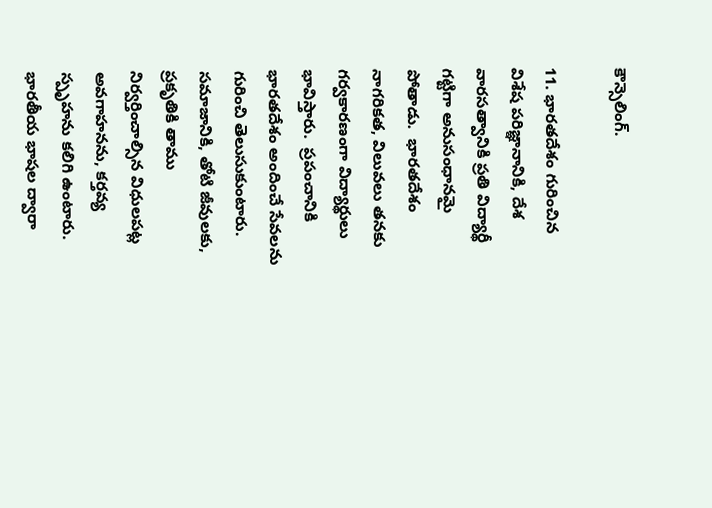కౌన్సెలింగ్.

11. భారతదేశం గురించిన విశేష పరిజ్ఞానానికి, దేశ వారసత్వానికి ప్రతి విద్యార్థీ గట్టిగా అనుసంధానమై పోతాడు.  భారతదేశం నాగరికత, విలువలు తనకు గర్వకారణంగా విద్యార్థులు భావిస్తారు.  ప్రపంచానికి భారతదేశం అందించే సేవలను గురించి తెలుసుకుంటారు. సమాజానికి, తోటి జీవులకు, ప్రకృతికి తాము నిర్వర్తించాల్సిన విధులపట్ల అవగాహనను, కర్తవ్య స్పృహను కలిగి ఉంటారు.  భారతీయ భాషల ద్వారా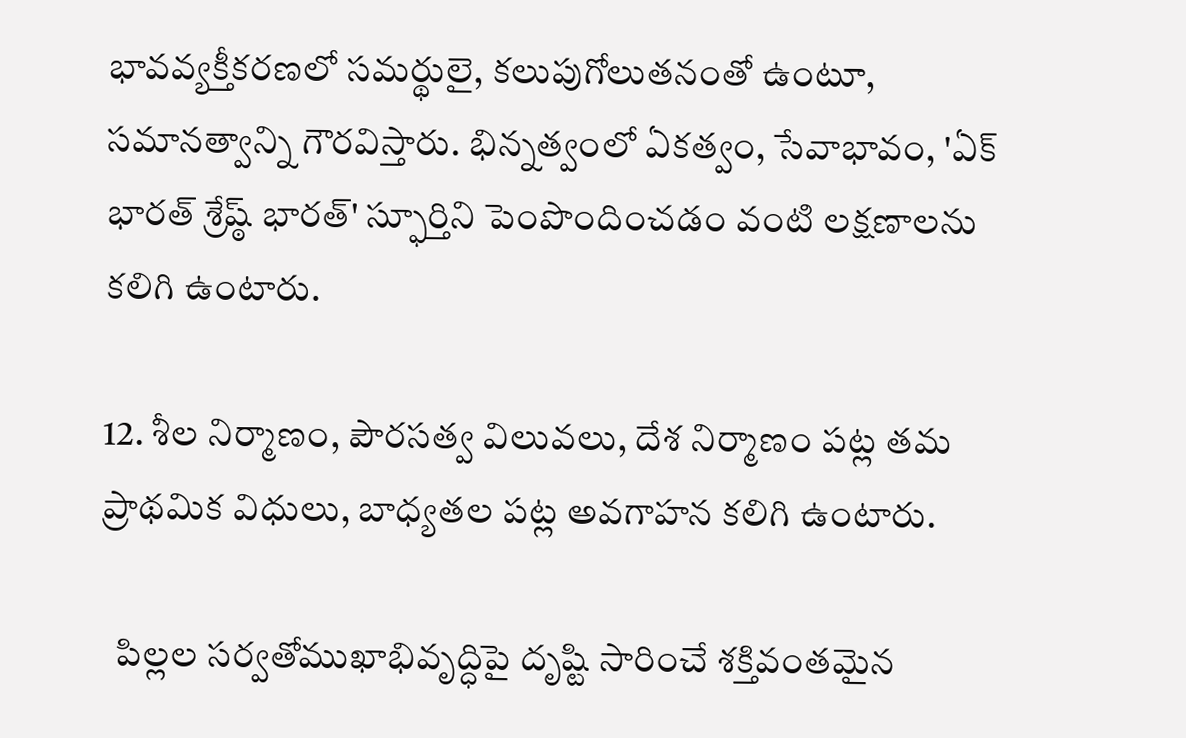భావవ్యక్తీకరణలో సమర్థులై, కలుపుగోలుతనంతో ఉంటూ, సమానత్వాన్ని గౌరవిస్తారు. భిన్నత్వంలో ఏకత్వం, సేవాభావం, 'ఏక్ భారత్ శ్రేష్ఠ్ భారత్' స్ఫూర్తిని పెంపొందించడం వంటి లక్షణాలను  కలిగి ఉంటారు.

12. శీల నిర్మాణం, పౌరసత్వ విలువలు, దేశ నిర్మాణం పట్ల తమ ప్రాథమిక విధులు, బాధ్యతల పట్ల అవగాహన కలిగి ఉంటారు.

  పిల్లల సర్వతోముఖాభివృద్ధిపై దృష్టి సారించే శక్తివంతమైన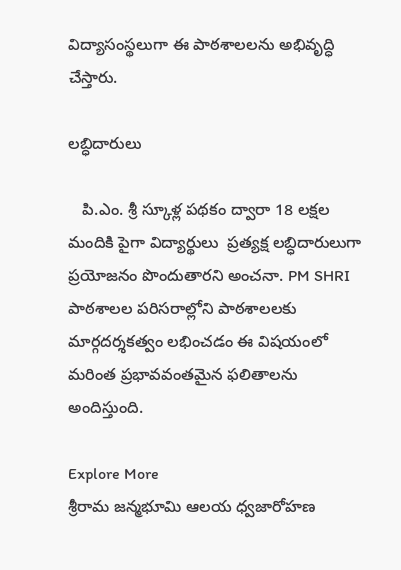విద్యాసంస్థలుగా ఈ పాఠశాలలను అభివృద్ధి చేస్తారు.

లబ్ధిదారులు

   పి.ఎం. శ్రీ స్కూళ్ల పథకం ద్వారా 18 లక్షల మందికి పైగా విద్యార్థులు  ప్రత్యక్ష లబ్ధిదారులుగా  ప్రయోజనం పొందుతారని అంచనా. PM SHRI పాఠశాలల పరిసరాల్లోని పాఠశాలలకు మార్గదర్శకత్వం లభించడం ఈ విషయంలో మరింత ప్రభావవంతమైన ఫలితాలను అందిస్తుంది.

Explore More
శ్రీరామ జన్మభూమి ఆలయ ధ్వజారోహణ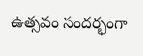ఉత్సవం సందర్భంగా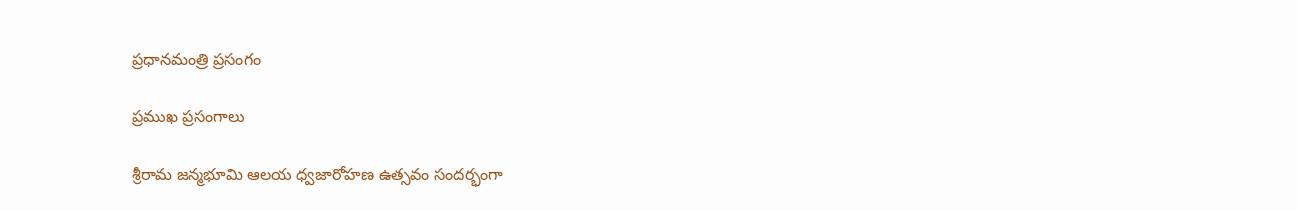ప్రధానమంత్రి ప్రసంగం

ప్రముఖ ప్రసంగాలు

శ్రీరామ జన్మభూమి ఆలయ ధ్వజారోహణ ఉత్సవం సందర్భంగా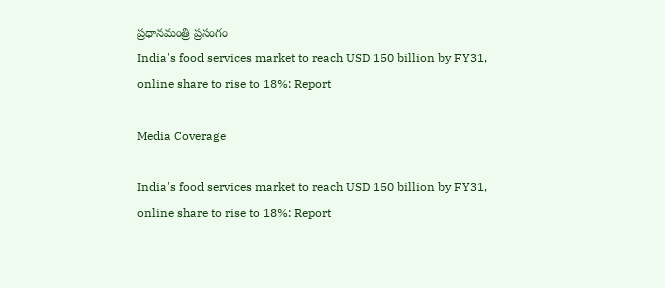ప్రధానమంత్రి ప్రసంగం
India's food services market to reach USD 150 billion by FY31, online share to rise to 18%: Report

Media Coverage

India's food services market to reach USD 150 billion by FY31, online share to rise to 18%: Report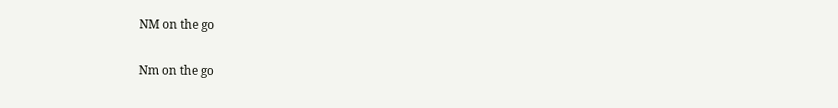NM on the go

Nm on the go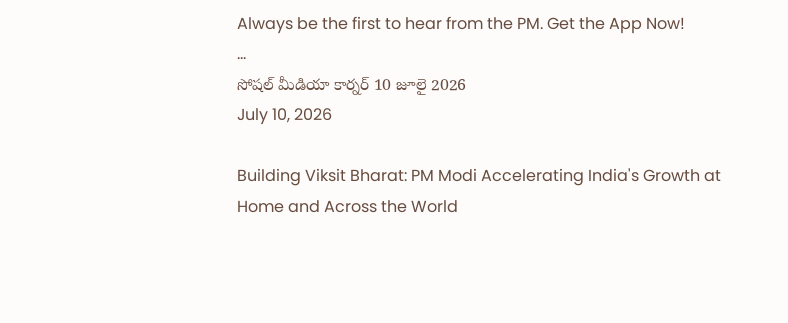Always be the first to hear from the PM. Get the App Now!
...
సోషల్ మీడియా కార్నర్ 10 జూలై 2026
July 10, 2026

Building Viksit Bharat: PM Modi Accelerating India's Growth at Home and Across the World